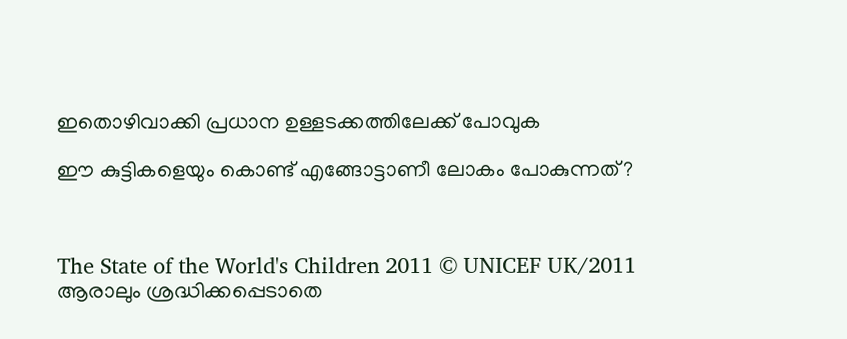ഇതൊഴിവാക്കി പ്രധാന ഉള്ളടക്കത്തിലേക്ക് പോവുക

ഈ കുട്ടികളെയും കൊണ്ട് എങ്ങോട്ടാണീ ലോകം പോകുന്നത്?



The State of the World's Children 2011 © UNICEF UK/2011     ആരാലും ശ്രദ്ധിക്കപ്പെടാതെ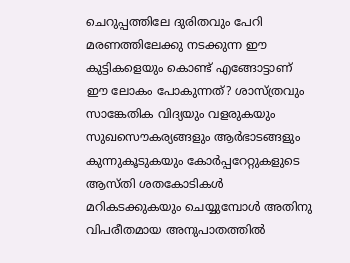ചെറുപ്പത്തിലേ ദുരിതവും പേറി മരണത്തിലേക്കു നടക്കുന്ന ഈ കുട്ടികളെയും കൊണ്ട് എങ്ങോട്ടാണ് ഈ ലോകം പോകുന്നത്? ശാസ്ത്രവും സാങ്കേതിക വിദ്യയും വളരുകയും സുഖസൌകര്യങ്ങളും ആർഭാടങ്ങളും കുന്നുകൂടുകയും കോർപ്പറേറ്റുകളുടെ ആസ്തി ശതകോടികൾ മറികടക്കുകയും ചെയ്യുമ്പോൾ അതിനു വിപരീതമായ അനുപാതത്തിൽ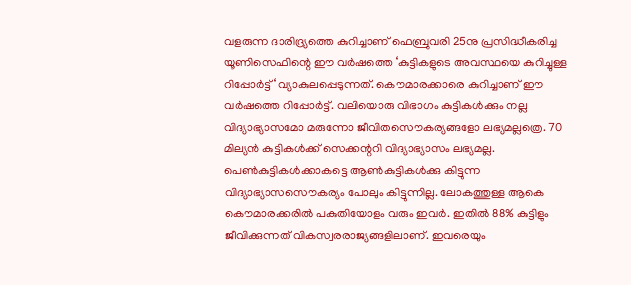വളരുന്ന ദാരിദ്ര്യത്തെ കുറിച്ചാണ് ഫെബ്രുവരി 25നു പ്രസിദ്ധീകരിച്ച യൂണിസെഫിന്റെ ഈ വർഷത്തെ ‘കുട്ടികളുടെ അവസ്ഥയെ കുറിച്ചുള്ള റിപ്പോർട്ട്‘ വ്യാകുലപ്പെടുന്നത്. കൌമാരക്കാരെ കുറിച്ചാണ് ഈ വർഷത്തെ റിപ്പോർട്ട്. വലിയൊരു വിഭാഗം കുട്ടികൾക്കും നല്ല വിദ്യാഭ്യാസമോ മരുന്നോ ജീവിതസൌകര്യങ്ങളോ ലഭ്യമല്ലത്രെ. 70 മില്യൻ കുട്ടികൾക്ക് സെക്കന്ററി വിദ്യാഭ്യാസം ലഭ്യമല്ല. പെൺകുട്ടികൾക്കാകട്ടെ ആൺകുട്ടികൾക്കു കിട്ടുന്ന വിദ്യാഭ്യാസസൌകര്യം പോലും കിട്ടുന്നില്ല. ലോകത്തുള്ള ആകെ കൌമാരക്കരിൽ പകുതിയോളം വരും ഇവർ. ഇതിൽ 88% കുട്ടിളും ജീവിക്കുന്നത് വികസ്വരരാജ്യങ്ങളിലാ‍ണ്. ഇവരെയും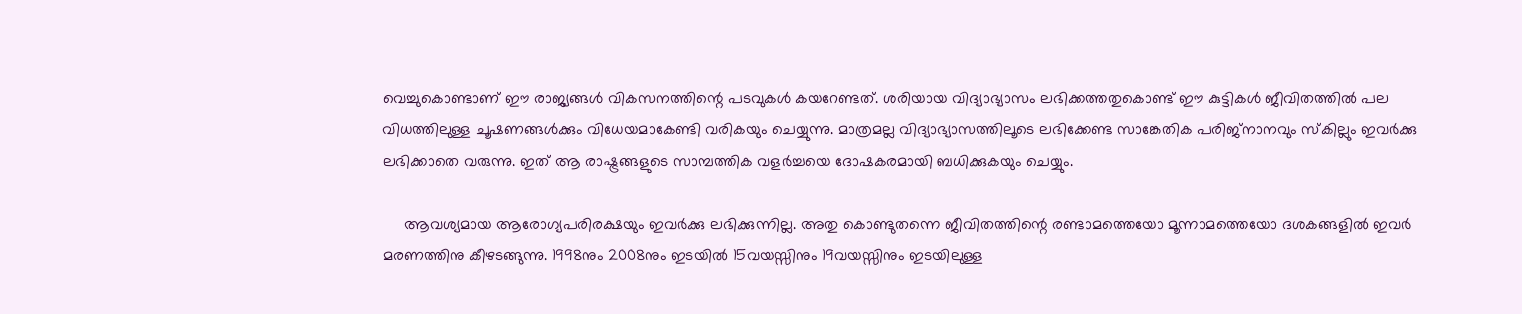വെച്ചുകൊണ്ടാണ് ഈ രാജ്യങ്ങൾ വികസനത്തിന്റെ പടവുകൾ കയറേണ്ടത്. ശരിയായ വിദ്യാഭ്യാസം ലഭിക്കത്തതുകൊണ്ട് ഈ കുട്ടികൾ ജീവിതത്തിൽ പല വിധത്തിലുള്ള ചൂഷണങ്ങൾക്കും വിധേയമാകേണ്ടി വരികയും ചെയ്യുന്നു. മാത്രമല്ല വിദ്യാഭ്യാസത്തിലൂടെ ലഭിക്കേണ്ട സാങ്കേതിക പരിജ്നാനവും സ്കില്ലും ഇവർക്കു ലഭിക്കാതെ വരുന്നു. ഇത് ആ രാഷ്ട്രങ്ങളുടെ സാമ്പത്തിക വളർച്ചയെ ദോഷകരമായി ബധിക്കുകയും ചെയ്യും.

     ആവശ്യമായ ആരോഗ്യപരിരക്ഷയും ഇവർക്കു ലഭിക്കുന്നില്ല. അതു കൊണ്ടുതന്നെ ജീവിതത്തിന്റെ രണ്ടാമത്തെയോ മൂന്നാമത്തെയോ ദശകങ്ങളിൽ ഇവർ മരണത്തിനു കീഴടങ്ങുന്നു. 1998നും 2008നും ഇടയിൽ 15വയസ്സിനും 19വയസ്സിനും ഇടയിലുള്ള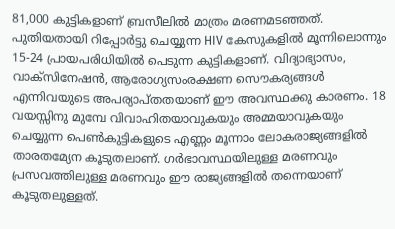81,000 കുട്ടികളാണ് ബ്രസീലിൽ മാത്രം മരണമടഞ്ഞത്. പുതിയതായി റിപ്പോർട്ടു ചെയ്യുന്ന HIV കേസുകളിൽ മൂന്നിലൊന്നും 15-24 പ്രായപരിധിയിൽ പെടുന്ന കുട്ടികളാണ്. വിദ്യാഭ്യാസം, വാക്സിനേഷൻ, ആരോഗ്യസംരക്ഷണ സൌകര്യങ്ങൾ എന്നിവയുടെ അപര്യാപ്തതയാണ് ഈ അവസ്ഥക്കു കാരണം. 18 വയസ്സിനു മുമ്പേ വിവാഹിതയാവുകയും അമ്മയാവുകയും ചെയ്യുന്ന പെൺകുട്ടികളുടെ എണ്ണം മൂന്നാം ലോകരാജ്യങ്ങളിൽ താരതമ്യേന കൂടുതലാണ്. ഗർഭാവസ്ഥയിലുള്ള മരണവും പ്രസവത്തിലുള്ള മരണവും ഈ രാജ്യങ്ങളിൽ തന്നെയാണ് കൂടുതലുള്ളത്.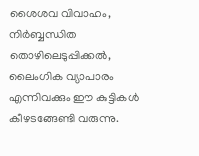ശൈശവ വിവാഹം, നിർബ്ബന്ധിത തൊഴിലെടുപ്പിക്കൽ, ലൈംഗിക വ്യാപാരം എന്നിവക്കും ഈ കുട്ടികൾ കീഴടങ്ങേണ്ടി വരുന്നു.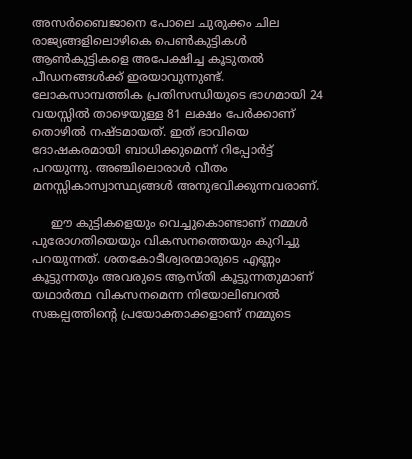അസർബൈജാനെ പോലെ ചുരുക്കം ചില രാജ്യങ്ങളിലൊഴികെ പെൺകുട്ടികൾ ആൺകുട്ടികളെ അപേക്ഷിച്ച കൂടുതൽ പീഡനങ്ങൾക്ക് ഇരയാവുന്നുണ്ട്. ലോകസാമ്പത്തിക പ്രതിസന്ധിയുടെ ഭാഗമായി 24 വയസ്സിൽ താഴെയുള്ള 81 ലക്ഷം പേർക്കാണ് തൊഴിൽ നഷ്ടമായത്. ഇത് ഭാവിയെ ദോഷകരമായി ബാധിക്കുമെന്ന് റിപ്പോർട്ട് പറയുന്നു. അഞ്ചിലൊരാൾ വീതം മനസ്സികാസ്വാസ്ഥ്യങ്ങൾ അനുഭവിക്കുന്നവരാണ്.

     ഈ കുട്ടികളെയും വെച്ചുകൊണ്ടാണ് നമ്മൾ പുരോഗതിയെയും വികസനത്തെയും കുറിച്ചു പറയുന്നത്. ശതകോടീശ്വരന്മാരുടെ എണ്ണം കൂട്ടുന്നതും അവരുടെ ആസ്തി കൂട്ടുന്നതുമാണ് യഥാർത്ഥ വികസനമെന്ന നിയോലിബറൽ സങ്കല്പത്തിന്റെ പ്രയോക്താക്കളാണ് നമ്മുടെ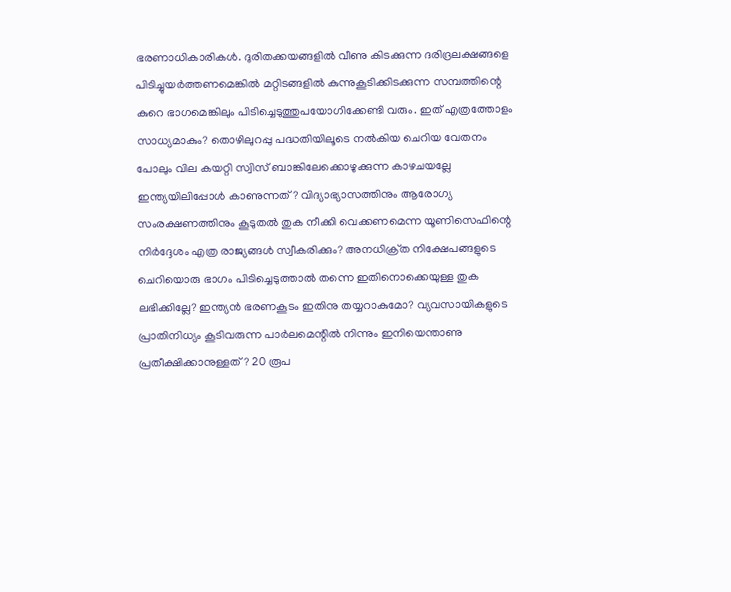ഭരണാധികാരികൾ. ദുരിതക്കയങ്ങളിൽ വീണു കിടക്കുന്ന ദരിദ്രലക്ഷങ്ങളെ പിടിച്ചുയർത്തണമെങ്കിൽ മറ്റിടങ്ങളിൽ കുന്നുകൂടിക്കിടക്കുന്ന സമ്പത്തിന്റെ കുറെ ഭാഗമെങ്കിലും പിടിച്ചെടുത്തുപയോഗിക്കേണ്ടി വരും. ഇത് എത്രത്തോളം സാധ്യമാകും? തൊഴിലുറപ്പു പദ്ധതിയിലൂടെ നൽകിയ ചെറിയ വേതനം പോലും വില കയറ്റി സ്വിസ് ബാങ്കിലേക്കൊഴുക്കുന്ന കാഴചയല്ലേ ഇന്ത്യയിലിപ്പോൾ കാണുന്നത്? വിദ്യാഭ്യാസത്തിനും ആരോഗ്യ സംരക്ഷണത്തിനും കൂടുതൽ തുക നീക്കി വെക്കണമെന്ന യൂണിസെഫിന്റെ നിർദ്ദേശം എത്ര രാജ്യങ്ങൾ സ്വീകരിക്കും? അനധിക്ര്‌ത നിക്ഷേപങ്ങളുടെ ചെറിയൊരു ഭാഗം പിടിച്ചെടുത്താൽ തന്നെ ഇതിനൊക്കെയുള്ള തുക ലഭിക്കില്ലേ? ഇന്ത്യൻ ഭരണകൂടം ഇതിനു തയ്യറാകുമോ? വ്യവസായികളുടെ പ്രാതിനിധ്യം കൂടിവരുന്ന പാർലമെന്റിൽ നിന്നും ഇനിയെന്താണു പ്രതീക്ഷിക്കാനുള്ളത്? 20 രൂപ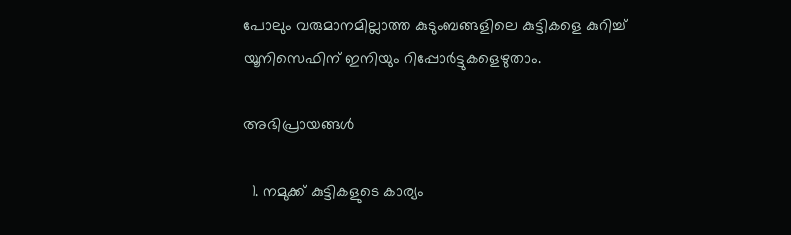പോലും വരുമാനമില്ലാത്ത കുടുംബങ്ങളിലെ കുട്ടികളെ കുറിച്ച് യൂനിസെഫിന് ഇനിയും റിപ്പോർട്ടുകളെഴുതാം.

അഭിപ്രായങ്ങള്‍

  1. നമുക്ക് കുട്ടികളുടെ കാര്യം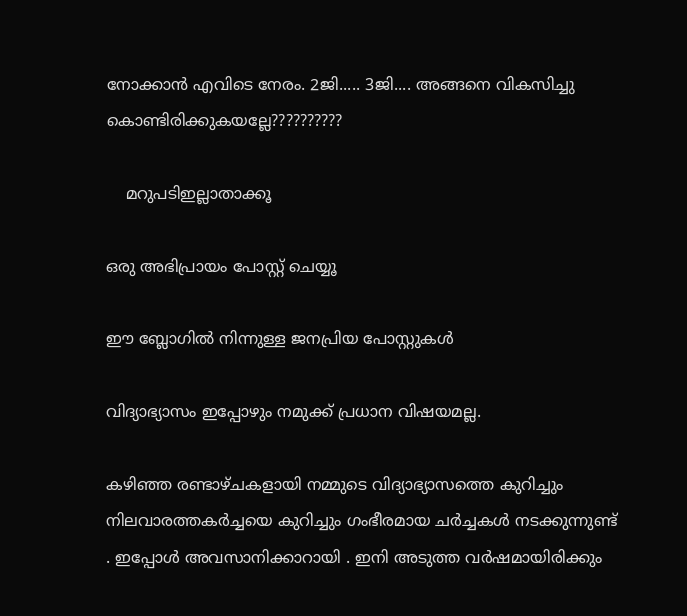നോക്കാന്‍ എവിടെ നേരം. 2ജി..... 3ജി.... അങ്ങനെ വികസിച്ചു കൊണ്ടിരിക്കുകയല്ലേ??????????

    മറുപടിഇല്ലാതാക്കൂ

ഒരു അഭിപ്രായം പോസ്റ്റ് ചെയ്യൂ

ഈ ബ്ലോഗിൽ നിന്നുള്ള ജനപ്രിയ പോസ്റ്റുകള്‍‌

വിദ്യാഭ്യാസം ഇപ്പോഴും നമുക്ക് പ്രധാന വിഷയമല്ല.

കഴിഞ്ഞ രണ്ടാഴ്ചകളായി നമ്മുടെ വിദ്യാഭ്യാസത്തെ കുറിച്ചും നിലവാരത്തകർച്ചയെ കുറിച്ചും ഗംഭീരമായ ചർച്ചകൾ നടക്കുന്നുണ്ട് . ഇപ്പോൾ അവസാനിക്കാറായി . ഇനി അടുത്ത വർഷമായിരിക്കും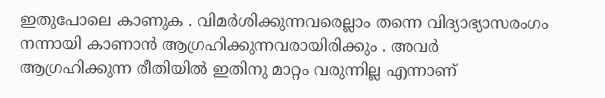ഇതുപോലെ കാണുക . വിമർശിക്കുന്നവരെല്ലാം തന്നെ വിദ്യാഭ്യാസരംഗം നന്നായി കാണാൻ ആഗ്രഹിക്കുന്നവരായിരിക്കും . അവർ ആഗ്രഹിക്കുന്ന രീതിയിൽ ഇതിനു മാറ്റം വരുന്നില്ല എന്നാണ്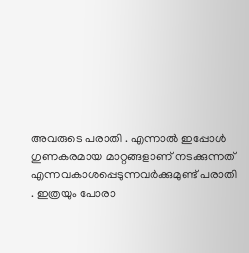അവരുടെ പരാതി . എന്നാൽ ഇപ്പോൾ ഗുണകരമായ മാറ്റങ്ങളാണ് നടക്കുന്നത് എന്നവകാശപ്പെടുന്നവർക്കുമുണ്ട് പരാതി . ഇത്രയും പോരാ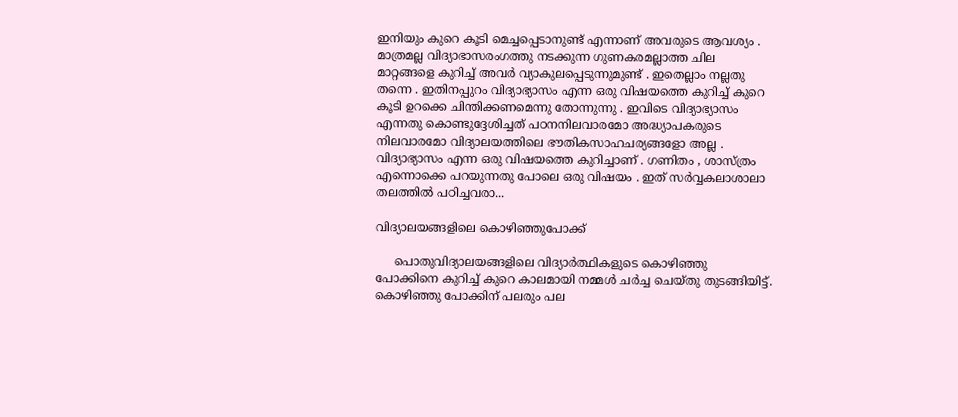ഇനിയും കുറെ കൂടി മെച്ചപ്പെടാനുണ്ട് എന്നാണ് അവരുടെ ആവശ്യം . മാത്രമല്ല വിദ്യാഭാസരംഗത്തു നടക്കുന്ന ഗുണകരമല്ലാത്ത ചില മാറ്റങ്ങളെ കുറിച്ച് അവർ വ്യാകുലപ്പെടുന്നുമുണ്ട് . ഇതെല്ലാം നല്ലതു തന്നെ . ഇതിനപ്പുറം വിദ്യാഭ്യാസം എന്ന ഒരു വിഷയത്തെ കുറിച്ച് കുറെ കൂടി ഉറക്കെ ചിന്തിക്കണമെന്നു തോന്നുന്നു . ഇവിടെ വിദ്യാഭ്യാസം എന്നതു കൊണ്ടുദ്ദേശിച്ചത് പഠനനിലവാരമോ അദ്ധ്യാപകരുടെ നിലവാരമോ വിദ്യാലയത്തിലെ ഭൗതികസാഹചര്യങ്ങളോ അല്ല . വിദ്യാഭ്യാസം എന്ന ഒരു വിഷയത്തെ കുറിച്ചാണ് . ഗണിതം , ശാസ്ത്രം എന്നൊക്കെ പറയുന്നതു പോലെ ഒരു വിഷയം . ഇത് സർവ്വകലാശാലാ തലത്തിൽ പഠിച്ചവരാ...

വിദ്യാലയങ്ങളിലെ കൊഴിഞ്ഞുപോക്ക്

     പൊതുവിദ്യാലയങ്ങളിലെ വിദ്യാർത്ഥികളുടെ കൊഴിഞ്ഞു പോക്കിനെ കുറിച്ച് കുറെ കാലമായി നമ്മൾ ചർച്ച ചെയ്തു തുടങ്ങിയിട്ട്. കൊഴിഞ്ഞു പോക്കിന് പലരും പല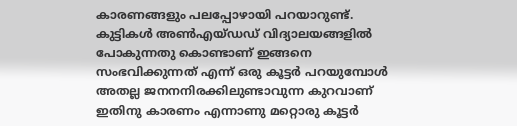കാരണങ്ങളും പലപ്പോഴായി പറയാറുണ്ട്. കുട്ടികൾ അൺഎയ്ഡഡ് വിദ്യാലയങ്ങളിൽ പോകുന്നതു കൊണ്ടാണ് ഇങ്ങനെ സംഭവിക്കുന്നത് എന്ന് ഒരു കൂട്ടർ പറയുമ്പോൾ അതല്ല ജനനനിരക്കിലുണ്ടാവുന്ന കുറവാണ് ഇതിനു കാരണം എന്നാണു മറ്റൊരു കൂട്ടർ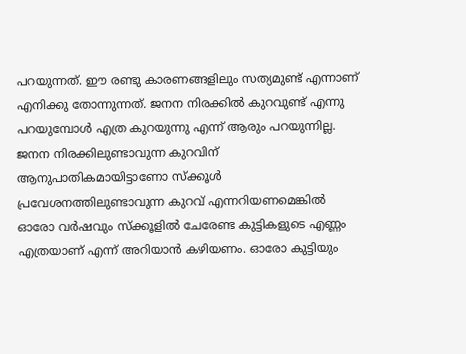പറയുന്നത്. ഈ രണ്ടു കാരണങ്ങളിലും സത്യമുണ്ട് എന്നാണ് എനിക്കു തോന്നുന്നത്. ജനന നിരക്കിൽ കുറവുണ്ട് എന്നു പറയുമ്പോൾ എത്ര കുറയുന്നു എന്ന് ആരും പറയുന്നില്ല. ജനന നിരക്കിലുണ്ടാവുന്ന കുറവിന് ആനുപാതികമായിട്ടാണോ സ്ക്കൂൾ പ്രവേശനത്തിലുണ്ടാവുന്ന കുറവ് എന്നറിയണമെങ്കിൽ ഓരോ വർഷവും സ്ക്കൂളിൽ ചേരേണ്ട കുട്ടികളുടെ എണ്ണം എത്രയാണ് എന്ന് അറിയാൻ കഴിയണം. ഓരോ കുട്ടിയും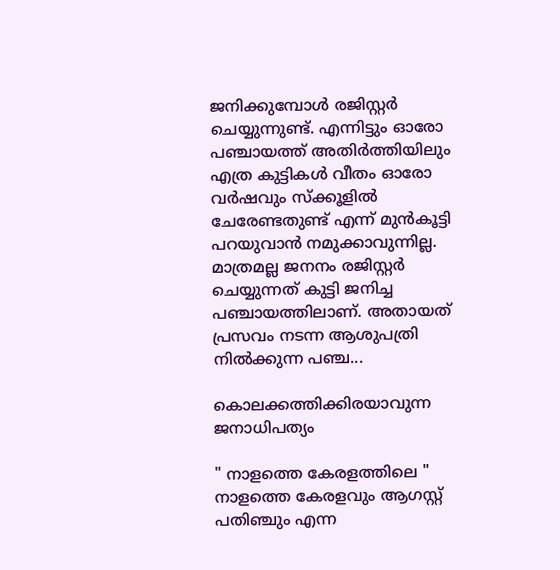ജനിക്കുമ്പോൾ രജിസ്റ്റർ ചെയ്യുന്നുണ്ട്. എന്നിട്ടും ഓരോ പഞ്ചായത്ത് അതിർത്തിയിലും എത്ര കുട്ടികൾ വീതം ഓരോ വർഷവും സ്ക്കൂളിൽ ചേരേണ്ടതുണ്ട് എന്ന് മുൻകൂട്ടി പറയുവാൻ നമുക്കാവുന്നില്ല. മാത്രമല്ല ജനനം രജിസ്റ്റർ ചെയ്യുന്നത് കുട്ടി ജനിച്ച പഞ്ചായത്തിലാണ്. അതായത് പ്രസവം നടന്ന ആശുപത്രി നിൽക്കുന്ന പഞ്ച...

കൊലക്കത്തിക്കിരയാവുന്ന ജനാധിപത്യം

" നാളത്തെ കേരളത്തിലെ " നാളത്തെ കേരളവും ആഗസ്റ്റ് പതിഞ്ചും എന്ന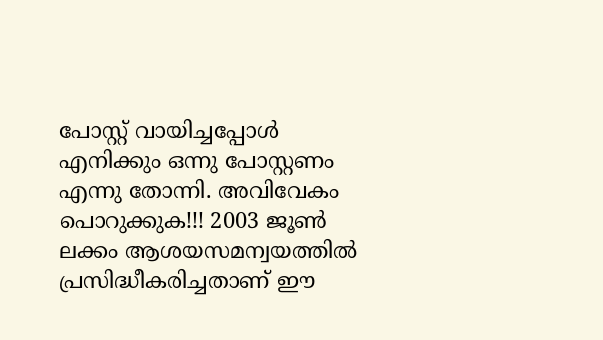പോസ്റ്റ് വായിച്ചപ്പോൾ എനിക്കും ഒന്നു പോസ്റ്റണം എന്നു തോന്നി. അവിവേകം പൊറുക്കുക!!! 2003 ജൂൺ ലക്കം ആശയസമന്വയത്തിൽ പ്രസിദ്ധീകരിച്ചതാണ് ഈ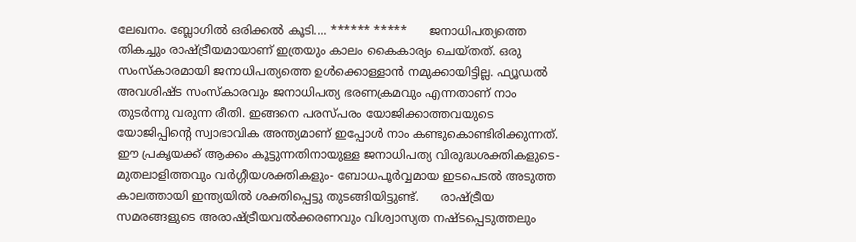ലേഖനം. ബ്ലോഗിൽ ഒരിക്കൽ കൂടി.... ****** *****      ജനാധിപത്യത്തെ തികച്ചും രാഷ്ട്രീയമായാണ് ഇത്രയും കാലം കൈകാര്യം ചെയ്തത്. ഒരു സംസ്കാരമായി ജനാധിപത്യത്തെ ഉൾക്കൊള്ളാൻ നമുക്കായിട്ടില്ല. ഫ്യൂഡൽ അവശിഷ്ട സംസ്കാരവും ജനാധിപത്യ ഭരണക്രമവും എന്നതാണ് നാം തുടർന്നു വരുന്ന രീതി. ഇങ്ങനെ പരസ്പരം യോജിക്കാത്തവയുടെ യോജിപ്പിന്റെ സ്വാഭാവിക അന്ത്യമാണ് ഇപ്പോൾ നാം കണ്ടുകൊണ്ടിരിക്കുന്നത്. ഈ പ്രകൃയക്ക് ആക്കം കൂട്ടുന്നതിനായുള്ള ജനാധിപത്യ വിരുദ്ധശക്തികളുടെ- മുതലാളിത്തവും വർഗ്ഗീയശക്തികളും- ബോധപൂർവ്വമായ ഇടപെടൽ അടുത്ത കാലത്തായി ഇന്ത്യയിൽ ശക്തിപ്പെട്ടു തുടങ്ങിയിട്ടുണ്ട്.      രാഷ്ട്രീയ സമരങ്ങളുടെ അരാഷ്ട്രീയവൽക്കരണവും വിശ്വാസ്യത നഷ്ടപ്പെടുത്തലും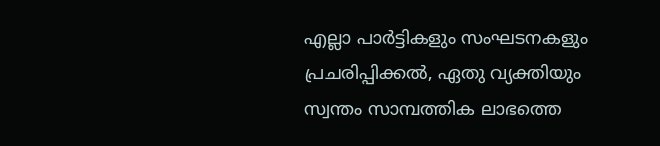എല്ലാ പാർട്ടികളും സംഘടനകളും പ്രചരിപ്പിക്കൽ, ഏതു വ്യക്തിയും സ്വന്തം സാമ്പത്തിക ലാഭത്തെ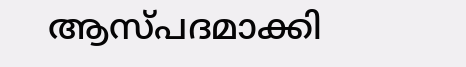ആസ്പദമാക്കി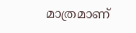മാത്രമാണ്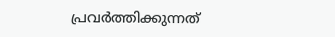പ്രവർത്തിക്കുന്നത്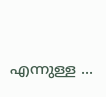എന്നുള്ള ...